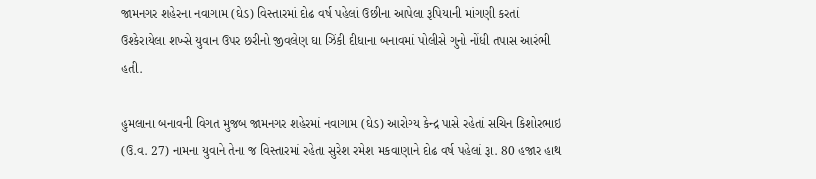જામનગર શહેરના નવાગામ (ઘેડ) વિસ્તારમાં દોઢ વર્ષ પહેલાં ઉછીના આપેલા રૂપિયાની માંગણી કરતાં ઉશ્કેરાયેલા શખ્સે યુવાન ઉપર છરીનો જીવલેણ ઘા ઝિંકી દીધાના બનાવમાં પોલીસે ગુનો નોંધી તપાસ આરંભી હતી.

હુમલાના બનાવની વિગત મુજબ જામનગર શહેરમાં નવાગામ (ઘેડ) આરોગ્ય કેન્દ્ર પાસે રહેતાં સચિન કિશોરભાઇ (ઉ.વ. 27) નામના યુવાને તેના જ વિસ્તારમાં રહેતા સુરેશ રમેશ મકવાણાને દોઢ વર્ષ પહેલાં રૂા. 80 હજાર હાથ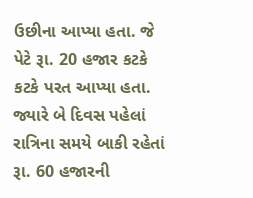ઉછીના આપ્યા હતા. જે પેટે રૂા. 20 હજાર કટકે કટકે પરત આપ્યા હતા. જ્યારે બે દિવસ પહેલાં રાત્રિના સમયે બાકી રહેતાં રૂા. 60 હજારની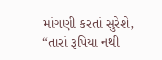માંગણી કરતાં સુરેશે, “તારાં રૂપિયા નથી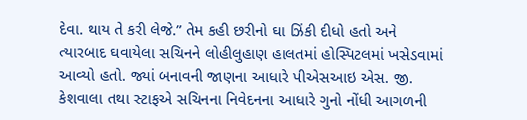દેવા. થાય તે કરી લેજે.” તેમ કહી છરીનો ઘા ઝિંકી દીધો હતો અને ત્યારબાદ ઘવાયેલા સચિનને લોહીલુહાણ હાલતમાં હોસ્પિટલમાં ખસેડવામાં આવ્યો હતો. જ્યાં બનાવની જાણના આધારે પીએસઆઇ એસ. જી. કેશવાલા તથા સ્ટાફએ સચિનના નિવેદનના આધારે ગુનો નોંધી આગળની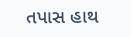તપાસ હાથ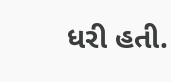ધરી હતી.